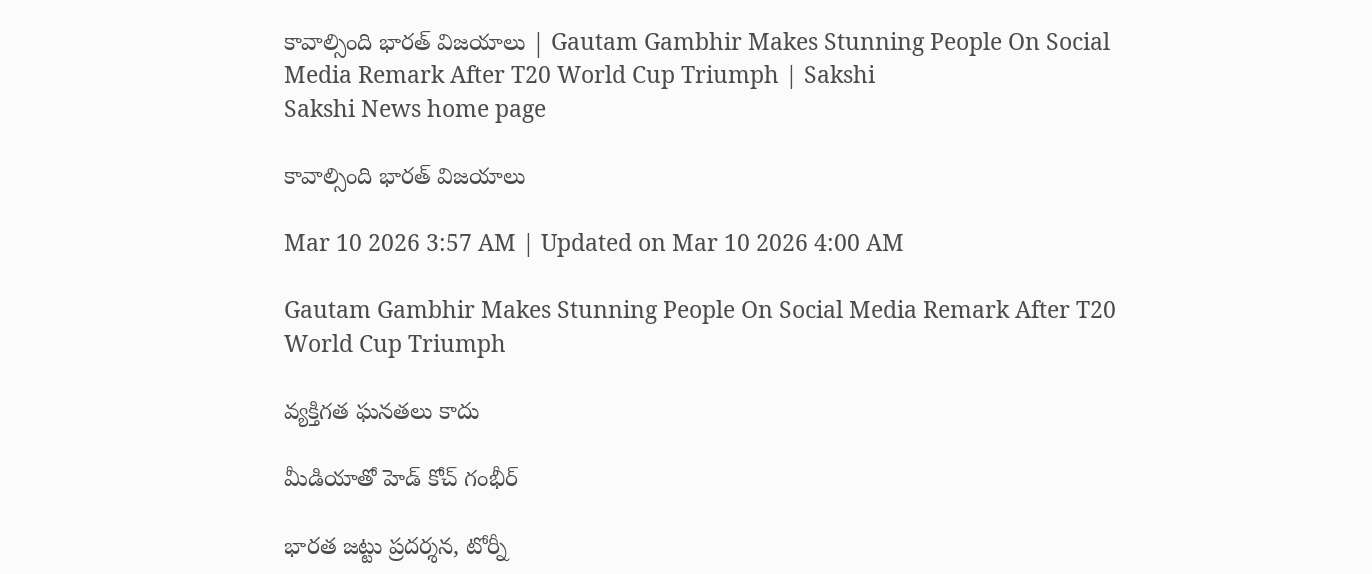కావాల్సింది భారత్‌ విజయాలు | Gautam Gambhir Makes Stunning People On Social Media Remark After T20 World Cup Triumph | Sakshi
Sakshi News home page

కావాల్సింది భారత్‌ విజయాలు

Mar 10 2026 3:57 AM | Updated on Mar 10 2026 4:00 AM

Gautam Gambhir Makes Stunning People On Social Media Remark After T20 World Cup Triumph

వ్యక్తిగత ఘనతలు కాదు

మీడియాతో హెడ్‌ కోచ్‌ గంభీర్‌

భారత జట్టు ప్రదర్శన, టోర్నీ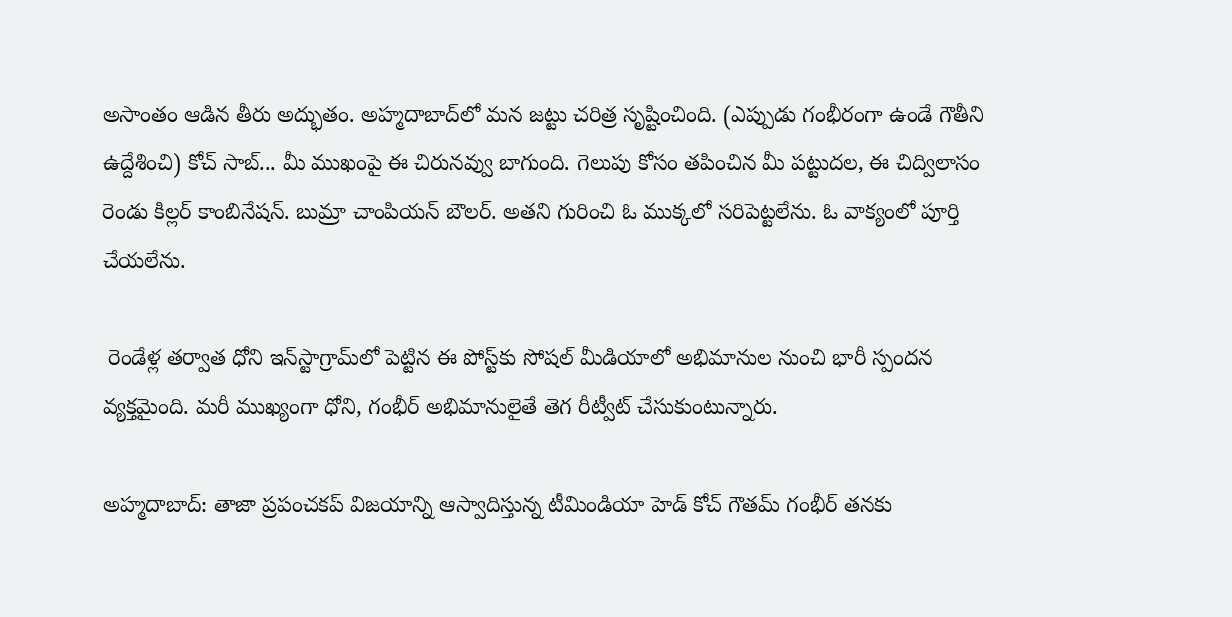అసాంతం ఆడిన తీరు అద్భుతం. అహ్మదాబాద్‌లో మన జట్టు చరిత్ర సృష్టించింది. (ఎప్పుడు గంభీరంగా ఉండే గౌతీని ఉద్దేశించి) కోచ్‌ సాబ్‌... మీ ముఖంపై ఈ చిరునవ్వు బాగుంది. గెలుపు కోసం తపించిన మీ పట్టుదల, ఈ చిద్విలాసం రెండు కిల్లర్‌ కాంబినేషన్‌. బుమ్రా చాంపియన్‌ బౌలర్‌. అతని గురించి ఓ ముక్కలో సరిపెట్టలేను. ఓ వాక్యంలో పూర్తి చేయలేను.

 రెండేళ్ల తర్వాత ధోని ఇన్‌స్టాగ్రామ్‌లో పెట్టిన ఈ పోస్ట్‌కు సోషల్‌ మీడియాలో అభిమానుల నుంచి భారీ స్పందన వ్యక్తమైంది. మరీ ముఖ్యంగా ధోని, గంభీర్‌ అభిమానులైతే తెగ రీట్వీట్‌ చేసుకుంటున్నారు.

అహ్మదాబాద్‌: తాజా ప్రపంచకప్‌ విజయాన్ని ఆస్వాదిస్తున్న టీమిండియా హెడ్‌ కోచ్‌ గౌతమ్‌ గంభీర్‌ తనకు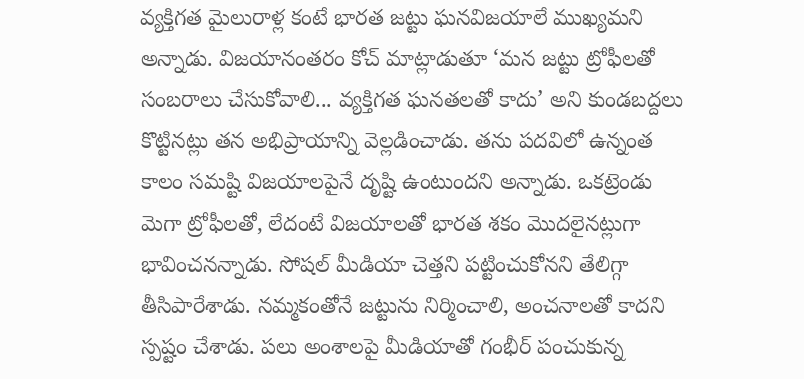వ్యక్తిగత మైలురాళ్ల కంటే భారత జట్టు ఘనవిజయాలే ముఖ్యమని అన్నాడు. విజయానంతరం కోచ్‌ మాట్లాడుతూ ‘మన జట్టు ట్రోఫీలతో సంబరాలు చేసుకోవాలి... వ్యక్తిగత ఘనతలతో కాదు’ అని కుండబద్దలు కొట్టినట్లు తన అభిప్రాయాన్ని వెల్లడించాడు. తను పదవిలో ఉన్నంత కాలం సమష్టి విజయాలపైనే దృష్టి ఉంటుందని అన్నాడు. ఒకట్రెండు మెగా ట్రోఫీలతో, లేదంటే విజయాలతో భారత శకం మొదలైనట్లుగా భావించనన్నాడు. సోషల్‌ మీడియా చెత్తని పట్టించుకోనని తేలిగ్గా తీసిపారేశాడు. నమ్మకంతోనే జట్టును నిర్మించాలి, అంచనాలతో కాదని స్పష్టం చేశాడు. పలు అంశాలపై మీడియాతో గంభీర్‌ పంచుకున్న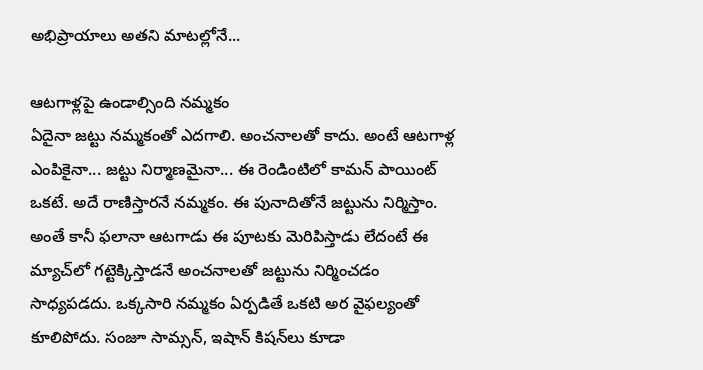అభిప్రాయాలు అతని మాటల్లోనే...

ఆటగాళ్లపై ఉండాల్సింది నమ్మకం
ఏదైనా జట్టు నమ్మకంతో ఎదగాలి. అంచనాలతో కాదు. అంటే ఆటగాళ్ల ఎంపికైనా... జట్టు నిర్మాణమైనా... ఈ రెండింటిలో కామన్‌ పాయింట్‌ ఒకటే. అదే రాణిస్తారనే నమ్మకం. ఈ పునాదితోనే జట్టును నిర్మిస్తాం. అంతే కానీ ఫలానా ఆటగాడు ఈ పూటకు మెరిపిస్తాడు లేదంటే ఈ మ్యాచ్‌లో గట్టెక్కిస్తాడనే అంచనాలతో జట్టును నిర్మించడం సాధ్యపడదు. ఒక్కసారి నమ్మకం ఏర్పడితే ఒకటి అర వైఫల్యంతో కూలిపోదు. సంజూ సామ్సన్, ఇషాన్‌ కిషన్‌లు కూడా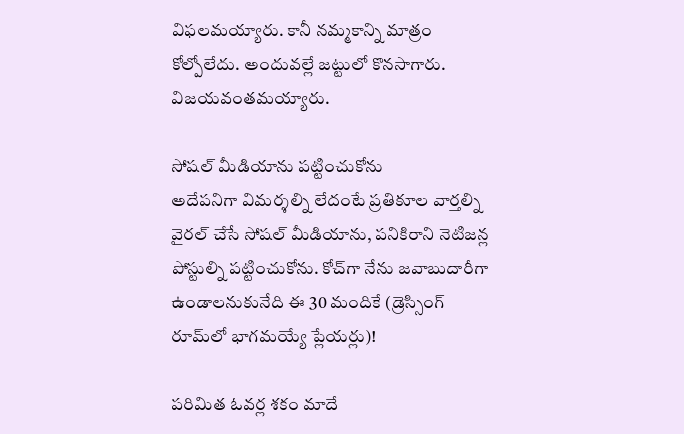విఫలమయ్యారు. కానీ నమ్మకాన్ని మాత్రం కోల్పోలేదు. అందువల్లే జట్టులో కొనసాగారు. విజయవంతమయ్యారు.

సోషల్‌ మీడియాను పట్టించుకోను
అదేపనిగా విమర్శల్ని లేదంటే ప్రతికూల వార్తల్ని వైరల్‌ చేసే సోషల్‌ మీడియాను, పనికిరాని నెటిజన్ల పోస్టుల్ని పట్టించుకోను. కోచ్‌గా నేను జవాబుదారీగా ఉండాలనుకునేది ఈ 30 మందికే (డ్రెస్సింగ్‌ రూమ్‌లో భాగమయ్యే ప్లేయర్లు)!

పరిమిత ఓవర్ల శకం మాదే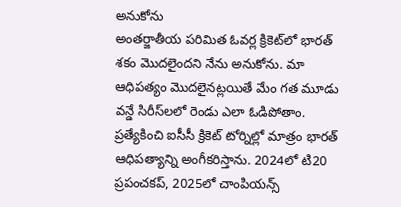అనుకోను
అంతర్జాతీయ పరిమిత ఓవర్ల క్రికెట్‌లో భారత్‌ శకం మొదలైందని నేను అనుకోను. మా ఆధిపత్యం మొదలైనట్లయితే మేం గత మూడు వన్డే సిరీస్‌లలో రెండు ఎలా ఓడిపోతాం. ప్రత్యేకించి ఐసీసీ క్రికెట్‌ టోర్నిల్లో మాత్రం భారత్‌ ఆధిపత్యాన్ని అంగీకరిస్తాను. 2024లో టి20 ప్రపంచకప్, 2025లో చాంపియన్స్‌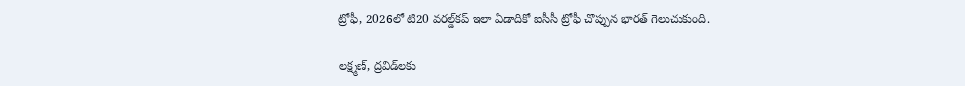ట్రోఫీ, 2026లో టి20 వరల్డ్‌కప్‌ ఇలా ఏడాదికో ఐసీసీ ట్రోఫీ చొప్పున భారత్‌ గెలుచుకుంది.

లక్ష్మణ్, ద్రవిడ్‌లకు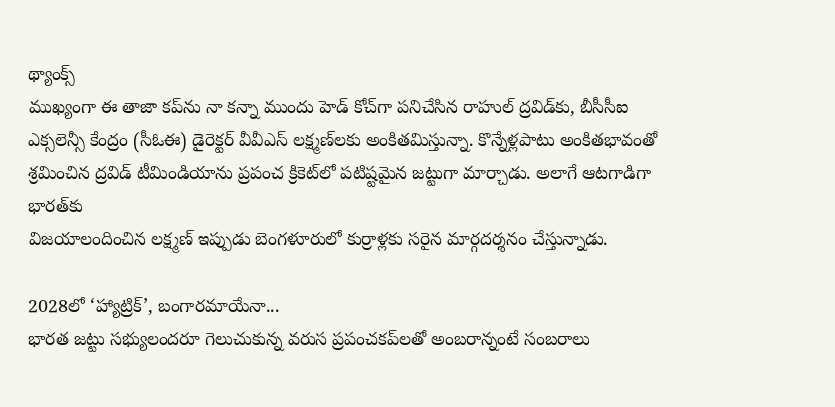థ్యాంక్స్‌
ముఖ్యంగా ఈ తాజా కప్‌ను నా కన్నా ముందు హెడ్‌ కోచ్‌గా పనిచేసిన రాహుల్‌ ద్రవిడ్‌కు, బీసీసీఐ ఎక్సలెన్సీ కేంద్రం (సీఓఈ) డైరెక్టర్‌ వీవీఎస్‌ లక్ష్మణ్‌లకు అంకితమిస్తున్నా. కొన్నేళ్లపాటు అంకితభావంతో శ్రమించిన ద్రవిడ్‌ టీమిండియాను ప్రపంచ క్రికెట్‌లో పటిష్టమైన జట్టుగా మార్చాడు. అలాగే ఆటగాడిగా భారత్‌కు
విజయాలందించిన లక్ష్మణ్‌ ఇప్పుడు బెంగళూరులో కుర్రాళ్లకు సరైన మార్గదర్శనం చేస్తున్నాడు.

2028లో ‘హ్యాట్రిక్‌’, బంగారమాయేనా...
భారత జట్టు సభ్యులందరూ గెలుచుకున్న వరుస ప్రపంచకప్‌లతో అంబరాన్నంటే సంబరాలు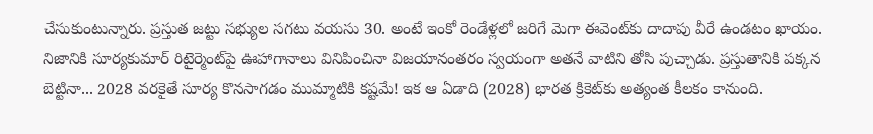చేసుకుంటున్నారు. ప్రస్తుత జట్టు సభ్యుల సగటు వయసు 30. అంటే ఇంకో రెండేళ్లలో జరిగే మెగా ఈవెంట్‌కు దాదాపు వీరే ఉండటం ఖాయం. నిజానికి సూర్యకుమార్‌ రిటైర్మెంట్‌పై ఊహాగానాలు వినిపించినా విజయానంతరం స్వయంగా అతనే వాటిని తోసి పుచ్చాడు. ప్రస్తుతానికి పక్కన బెట్టినా... 2028 వరకైతే సూర్య కొనసాగడం ముమ్మాటికి కష్టమే! ఇక ఆ ఏడాది (2028) భారత క్రికెట్‌కు అత్యంత కీలకం కానుంది.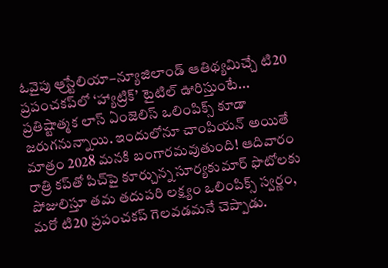ఓవైపు ఆ్రస్టేలియా–న్యూజిలాండ్‌ ఆతిథ్యమిచ్చే టి20 ప్రపంచకప్‌లో ‘హ్యాట్రిక్‌’ టైటిల్‌ ఊరిస్తుంటే... ప్రతిష్టాత్మక లాస్‌ ఏంజెలిస్‌ ఒలింపిక్స్‌ కూడా జరుగనున్నాయి. ఇందులోనూ చాంపియన్‌ అయితే మాత్రం 2028 మనకి బంగారమవుతుంది! ఆదివారం రాత్రి కప్‌తో పిచ్‌పై కూర్చున్న సూర్యకుమార్‌ ఫొటోలకు పోజులిస్తూ తమ తదుపరి లక్ష్యం ఒలింపిక్స్‌ స్వర్ణం, మరో టి20 ప్రపంచకప్‌ గెలవడమనే చెప్పాడు.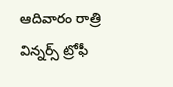ఆదివారం రాత్రి విన్నర్స్‌ ట్రోఫీ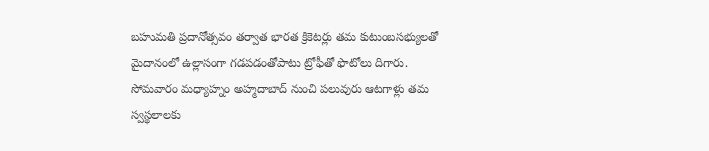బహుమతి ప్రదానోత్సవం తర్వాత భారత క్రికెటర్లు తమ కుటుంబసభ్యులతో మైదానంలో ఉల్లాసంగా గడపడంతోపాటు ట్రోఫీతో ఫొటోలు దిగారు. సోమవారం మధ్యాహ్నం అహ్మదాబాద్‌ నుంచి పలువురు ఆటగాళ్లు తమ స్వస్థలాలకు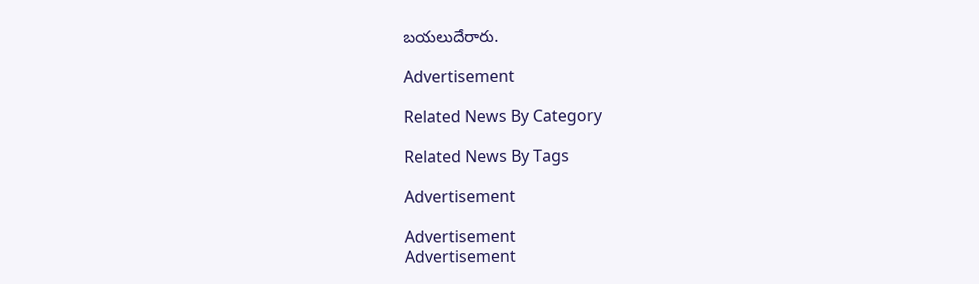బయలుదేరారు.

Advertisement

Related News By Category

Related News By Tags

Advertisement

Advertisement
Advertisement